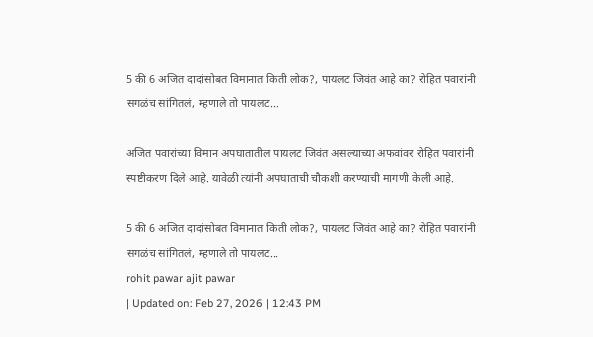5 की 6 अजित दादांसोबत विमानात किती लोक?, पायलट जिवंत आहे का? रोहित पवारांनी सगळंच सांगितलं, म्हणाले तो पायलट…

अजित पवारांच्या विमान अपघातातील पायलट जिवंत असल्याच्या अफवांवर रोहित पवारांनी स्पष्टीकरण दिले आहे. यावेळी त्यांनी अपघाताची चौकशी करण्याची मागणी केली आहे.

5 की 6 अजित दादांसोबत विमानात किती लोक?, पायलट जिवंत आहे का? रोहित पवारांनी सगळंच सांगितलं, म्हणाले तो पायलट...
rohit pawar ajit pawar
| Updated on: Feb 27, 2026 | 12:43 PM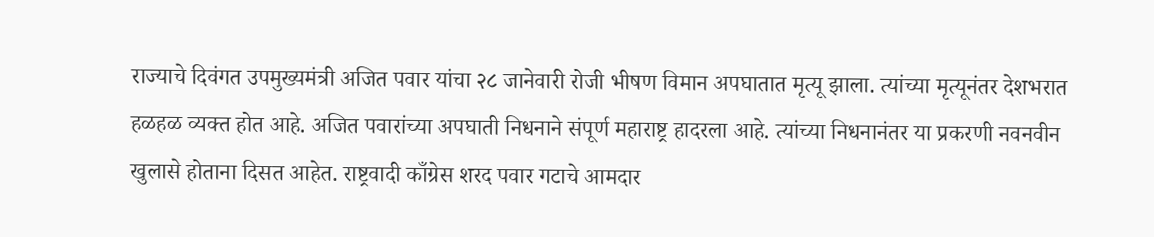राज्याचे दिवंगत उपमुख्यमंत्री अजित पवार यांचा २८ जानेवारी रोजी भीषण विमान अपघातात मृत्यू झाला. त्यांच्या मृत्यूनंतर देशभरात हळहळ व्यक्त होत आहे. अजित पवारांच्या अपघाती निधनाने संपूर्ण महाराष्ट्र हादरला आहे. त्यांच्या निधनानंतर या प्रकरणी नवनवीन खुलासे होताना दिसत आहेत. राष्ट्रवादी काँग्रेस शरद पवार गटाचे आमदार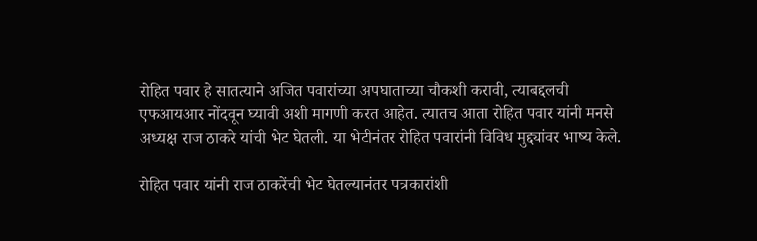रोहित पवार हे सातत्याने अजित पवारांच्या अपघाताच्या चौकशी करावी, त्याबद्दलची एफआयआर नोंदवून घ्यावी अशी मागणी करत आहेत. त्यातच आता रोहित पवार यांनी मनसे अध्यक्ष राज ठाकरे यांची भेट घेतली. या भेटीनंतर रोहित पवारांनी विविध मुद्द्यांवर भाष्य केले.

रोहित पवार यांनी राज ठाकरेंची भेट घेतल्यानंतर पत्रकारांशी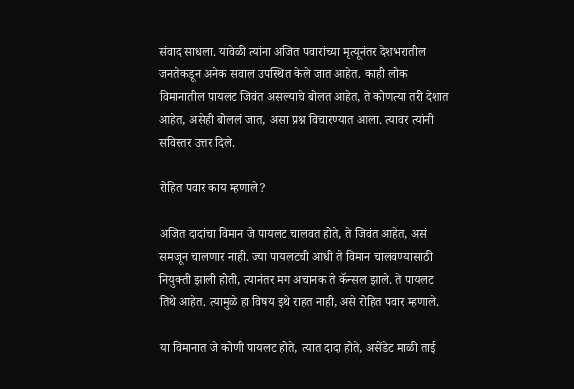संवाद साधला. यावेळी त्यांना अजित पवारांच्या मृत्यूनंतर देशभरातील जनतेकडून अनेक सवाल उपस्थित केले जात आहेत. काही लोक विमानातील पायलट जिवंत असल्याचे बोलत आहेत, ते कोणत्या तरी देशात आहेत, असेही बोललं जात, असा प्रश्न विचारण्यात आला. त्यावर त्यांनी सविस्तर उत्तर दिले.

रोहित पवार काय म्हणाले?

अजित दादांचा विमान जे पायलट चालवत होते, ते जिवंत आहेत, असं समजून चालणार नाही. ज्या पायलटची आधी ते विमान चालवण्यासाठी नियुक्ती झाली होती, त्यानंतर मग अचानक ते कॅन्सल झाले. ते पायलट तिथे आहेत. त्यामुळे हा विषय इथे राहत नाही, असे रोहित पवार म्हणाले.

या विमानात जे कोणी पायलट होते, त्यात दादा होते, असेंडेट माळी ताई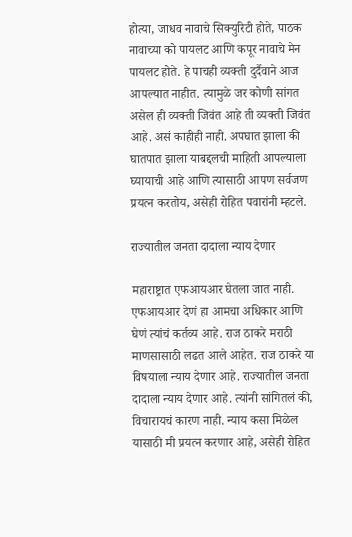होत्या, जाधव नावाचे सिक्युरिटी होते, पाठक नावाच्या को पायलट आणि कपूर नावाचे मेन पायलट होते. हे पाचही व्यक्ती दुर्दैवाने आज आपल्यात नाहीत. त्यामुळे जर कोणी सांगत असेल ही व्यक्ती जिवंत आहे ती व्यक्ती जिवंत आहे. असं काहीही नाही. अपघात झाला की घातपात झाला याबद्दलची माहिती आपल्याला घ्यायाची आहे आणि त्यासाठी आपण सर्वजण प्रयत्न करतोय, असेही रोहित पवारांनी म्हटले.

राज्यातील जनता दादाला न्याय देणार

महाराष्ट्रात एफआयआर घेतला जात नाही. एफआयआर देणं हा आमचा अधिकार आणि घेणं त्यांचं कर्तव्य आहे. राज ठाकरे मराठी माणसासाठी लढत आले आहेत. राज ठाकरे या विषयाला न्याय देणार आहे. राज्यातील जनता दादाला न्याय देणार आहे. त्यांनी सांगितलं की, विचारायचं कारण नाही. न्याय कसा मिळेल यासाठी मी प्रयत्न करणार आहे, असेही रोहित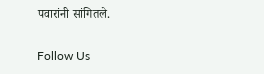पवारांनी सांगितले.

Follow Us